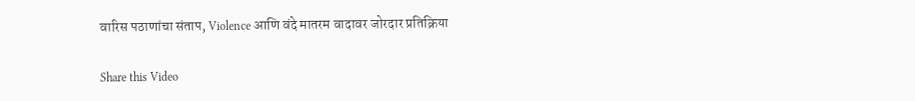वारिस पठाणांचा संताप, Violence आणि वंदे मातरम वादावर जोरदार प्रतिक्रिया

Share this Video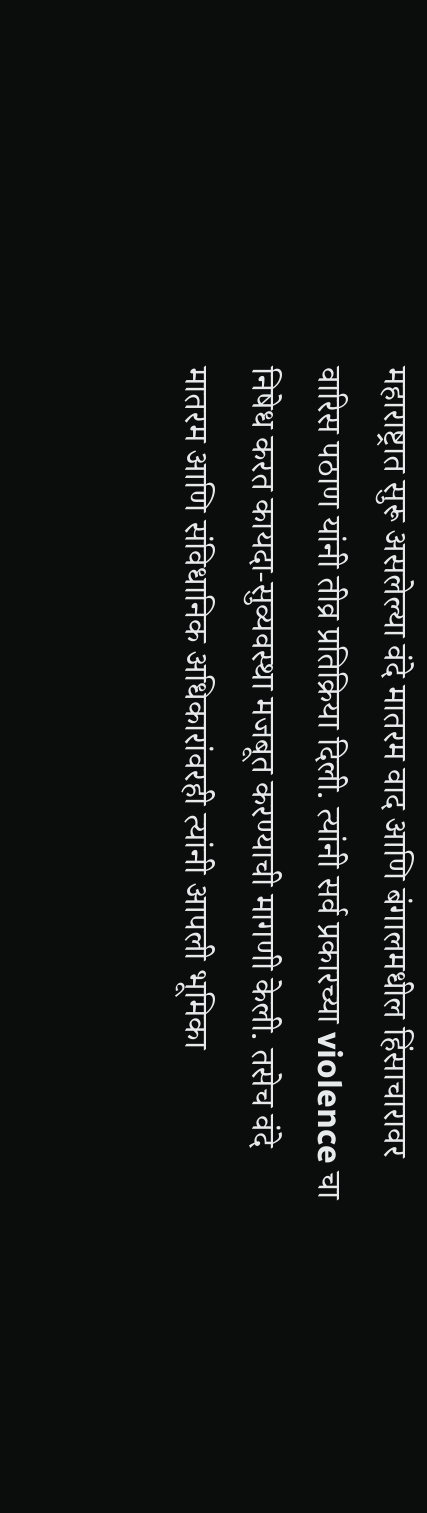महाराष्ट्रात सुरू असलेल्या वंदे मातरम वाद आणि बंगालमधील हिंसाचारावर वारिस पठाण यांनी तीव्र प्रतिक्रिया दिली. त्यांनी सर्व प्रकारच्या violence चा निषेध करत कायदा-सुव्यवस्था मजबूत करण्याची मागणी केली. तसेच वंदे मातरम आणि संविधानिक अधिकारांवरही त्यांनी आपली भूमिका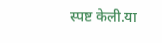स्पष्ट केली.या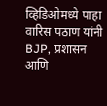व्हिडिओमध्ये पाहा वारिस पठाण यांनी BJP, प्रशासन आणि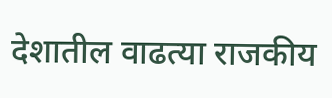देशातील वाढत्या राजकीय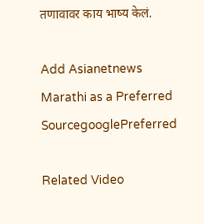तणावावर काय भाष्य केलं.

Add Asianetnews Marathi as a Preferred SourcegooglePreferred

Related Video